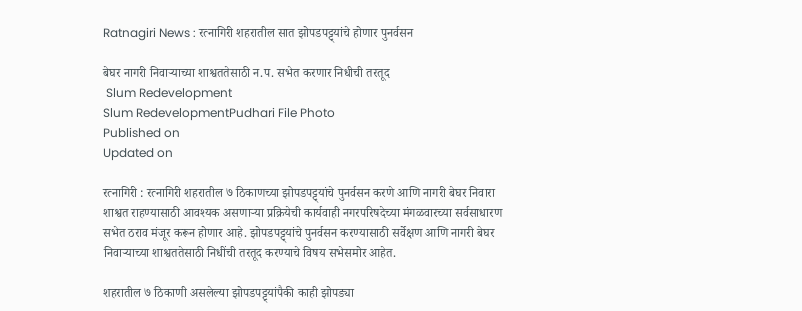Ratnagiri News : रत्नागिरी शहरातील सात झोपडपट्ट्यांचे होणार पुनर्वसन

बेघर नागरी निवाऱ्याच्या शाश्वततेसाठी न.प. सभेत करणार निधीची तरतूद
 Slum Redevelopment
Slum RedevelopmentPudhari File Photo
Published on
Updated on

रत्नागिरी : रत्नागिरी शहरातील ७ ठिकाणच्या झोपडपट्ट्यांचे पुनर्वसन करणे आणि नागरी बेघर निवारा शाश्वत राहण्यासाठी आवश्यक असणाऱ्या प्रक्रियेची कार्यवाही नगरपरिषदेच्या मंगळवारच्या सर्वसाधारण सभेत ठराव मंजूर करून होणार आहे. झोपडपट्ट्यांचे पुनर्वसन करण्यासाठी सर्वेक्षण आणि नागरी बेघर निवाऱ्याच्या शाश्वततेसाठी निधींची तरतूद करण्याचे विषय सभेसमोर आहेत.

शहरातील ७ ठिकाणी असलेल्या झोपडपट्ट्यांपैकी काही झोपड्या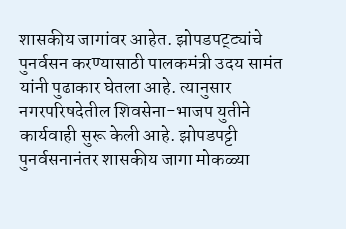शासकीय जागांवर आहेत. झोपडपट्ट्यांचे पुनर्वसन करण्यासाठी पालकमंत्री उदय सामंत यांनी पुढाकार घेतला आहे. त्यानुसार नगरपरिषदेतील शिवसेना-भाजप युतीने कार्यवाही सुरू केली आहे. झोपडपट्टी पुनर्वसनानंतर शासकीय जागा मोकळ्या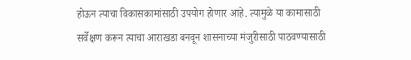होऊन त्याचा विकासकामांसाठी उपयोग होणार आहे. त्यामुळे या कामासाठी सर्वेक्षण करून त्याचा आराखडा बनवून शासनाच्या मंजुरीसाठी पाठवण्यासाठी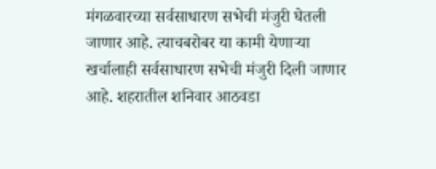मंगळवारच्या सर्वसाधारण सभेची मंजुरी घेतली जाणार आहे. त्याचबरोबर या कामी येणाऱ्या खर्चालाही सर्वसाधारण सभेची मंजुरी दिली जाणार आहे. शहरातील शनिवार आठवडा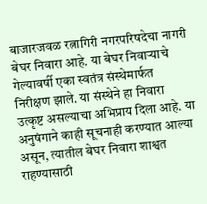बाजारजवळ रत्नागिरी नगरपरिषदेचा नागरी बेघर निवारा आहे. या बेघर निवाऱ्याचे गेल्यावर्षी एका स्वतंत्र संस्थेमार्फत निरीक्षण झाले. या संस्थेने हा निवारा उत्कृष्ट असल्याचा अभिप्राय दिला आहे. या अनुषंगाने काही सूचनाही करण्यात आल्या असून, त्यातील बेघर निवारा शाश्वत राहण्यासाठी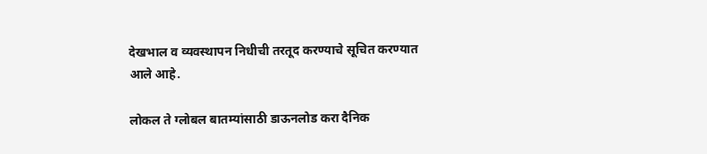देखभाल व व्यवस्थापन निधीची तरतूद करण्याचे सूचित करण्यात आले आहे.

लोकल ते ग्लोबल बातम्यांसाठी डाऊनलोड करा दैनिक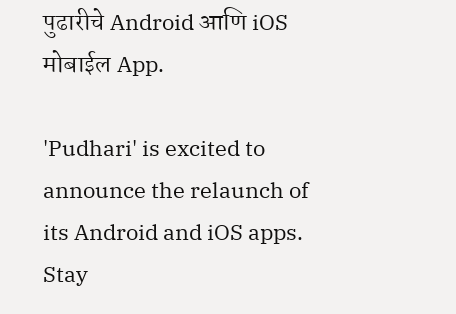पुढारीचे Android आणि iOS मोबाईल App.

'Pudhari' is excited to announce the relaunch of its Android and iOS apps. Stay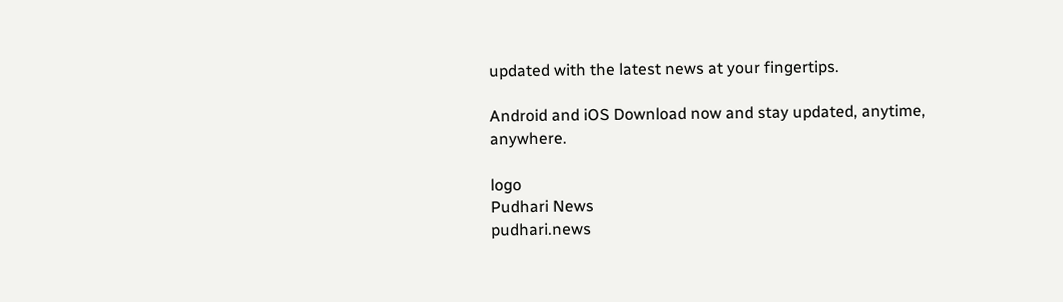updated with the latest news at your fingertips.

Android and iOS Download now and stay updated, anytime, anywhere.

logo
Pudhari News
pudhari.news